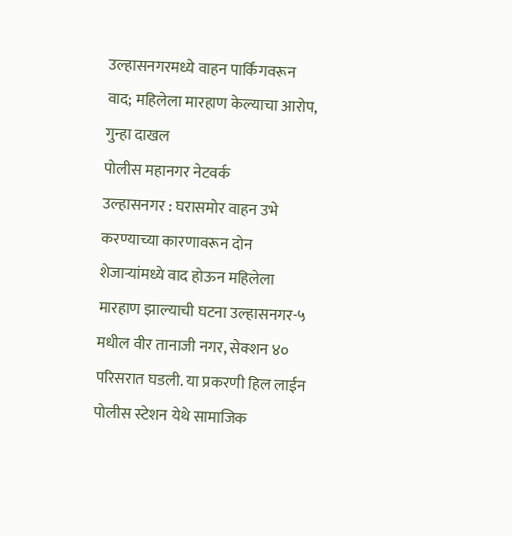उल्हासनगरमध्ये वाहन पार्किंगवरून वाद; महिलेला मारहाण केल्याचा आरोप, गुन्हा दाखल
पोलीस महानगर नेटवर्क
उल्हासनगर : घरासमोर वाहन उभे करण्याच्या कारणावरून दोन शेजाऱ्यांमध्ये वाद होऊन महिलेला मारहाण झाल्याची घटना उल्हासनगर-५ मधील वीर तानाजी नगर, सेक्शन ४० परिसरात घडली. या प्रकरणी हिल लाईन पोलीस स्टेशन येथे सामाजिक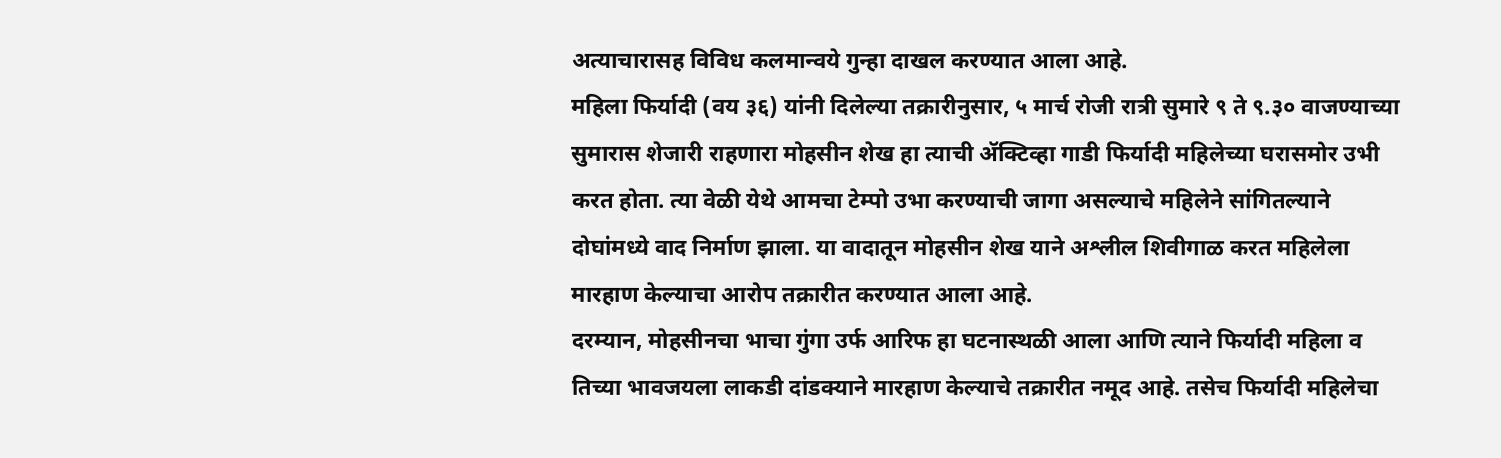अत्याचारासह विविध कलमान्वये गुन्हा दाखल करण्यात आला आहे.
महिला फिर्यादी (वय ३६) यांनी दिलेल्या तक्रारीनुसार, ५ मार्च रोजी रात्री सुमारे ९ ते ९.३० वाजण्याच्या सुमारास शेजारी राहणारा मोहसीन शेख हा त्याची ॲक्टिव्हा गाडी फिर्यादी महिलेच्या घरासमोर उभी करत होता. त्या वेळी येथे आमचा टेम्पो उभा करण्याची जागा असल्याचे महिलेने सांगितल्याने दोघांमध्ये वाद निर्माण झाला. या वादातून मोहसीन शेख याने अश्लील शिवीगाळ करत महिलेला मारहाण केल्याचा आरोप तक्रारीत करण्यात आला आहे.
दरम्यान, मोहसीनचा भाचा गुंगा उर्फ आरिफ हा घटनास्थळी आला आणि त्याने फिर्यादी महिला व तिच्या भावजयला लाकडी दांडक्याने मारहाण केल्याचे तक्रारीत नमूद आहे. तसेच फिर्यादी महिलेचा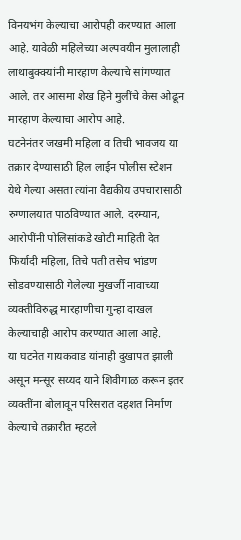विनयभंग केल्याचा आरोपही करण्यात आला आहे. यावेळी महिलेच्या अल्पवयीन मुलालाही लाथाबुक्क्यांनी मारहाण केल्याचे सांगण्यात आले. तर आसमा शेख हिने मुलींचे केस ओढून मारहाण केल्याचा आरोप आहे.
घटनेनंतर जखमी महिला व तिची भावजय या तक्रार देण्यासाठी हिल लाईन पोलीस स्टेशन येथे गेल्या असता त्यांना वैद्यकीय उपचारासाठी रुग्णालयात पाठविण्यात आले. दरम्यान, आरोपींनी पोलिसांकडे खोटी माहिती देत फिर्यादी महिला, तिचे पती तसेच भांडण सोडवण्यासाठी गेलेल्या मुखर्जी नावाच्या व्यक्तीविरुद्ध मारहाणीचा गुन्हा दाखल केल्याचाही आरोप करण्यात आला आहे.
या घटनेत गायकवाड यांनाही दुखापत झाली असून मन्सूर सय्यद याने शिवीगाळ करून इतर व्यक्तींना बोलावून परिसरात दहशत निर्माण केल्याचे तक्रारीत म्हटले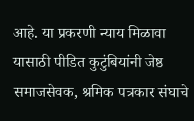आहे. या प्रकरणी न्याय मिळावा यासाठी पीडित कुटुंबियांनी जेष्ठ समाजसेवक, श्रमिक पत्रकार संघाचे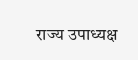राज्य उपाध्यक्ष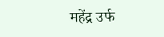महेंद्र उर्फ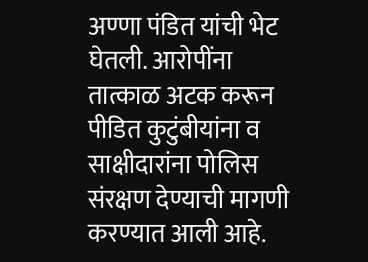अण्णा पंडित यांची भेट घेतली. आरोपींना तात्काळ अटक करून पीडित कुटुंबीयांना व साक्षीदारांना पोलिस संरक्षण देण्याची मागणी करण्यात आली आहे.